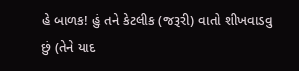હે બાળક! હું તને કેટલીક (જરૂરી) વાતો શીખવાડવુ છું (તેને યાદ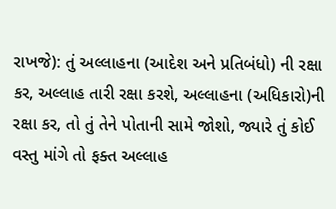રાખજે): તું અલ્લાહના (આદેશ અને પ્રતિબંધો) ની રક્ષા કર, અલ્લાહ તારી રક્ષા કરશે, અલ્લાહના (અધિકારો)ની રક્ષા કર, તો તું તેને પોતાની સામે જોશો, જ્યારે તું કોઈ વસ્તુ માંગે તો ફક્ત અલ્લાહ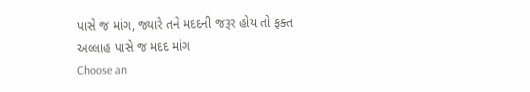પાસે જ માંગ, જ્યારે તને મદદની જરૂર હોય તો ફક્ત અલ્લાહ પાસે જ મદદ માંગ
Choose an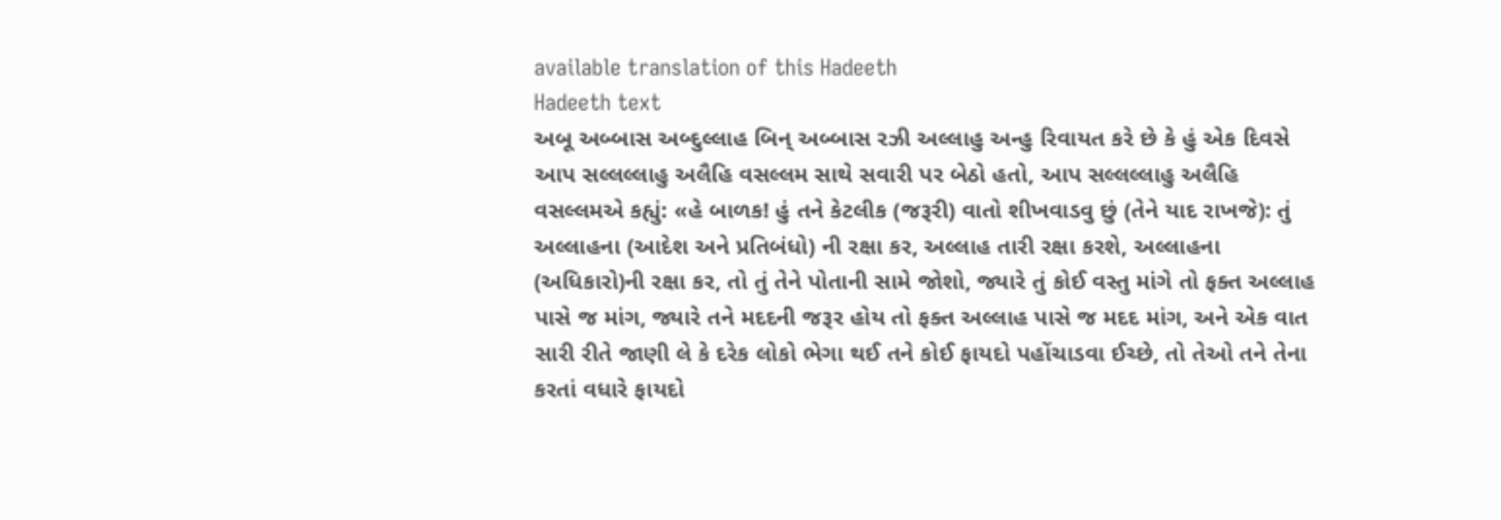available translation of this Hadeeth
Hadeeth text
અબૂ અબ્બાસ અબ્દુલ્લાહ બિન્ અબ્બાસ રઝી અલ્લાહુ અન્હુ રિવાયત કરે છે કે હું એક દિવસે આપ સલ્લલ્લાહુ અલૈહિ વસલ્લમ સાથે સવારી પર બેઠો હતો, આપ સલ્લલ્લાહુ અલૈહિ વસલ્લમએ કહ્યું: «હે બાળક! હું તને કેટલીક (જરૂરી) વાતો શીખવાડવુ છું (તેને યાદ રાખજે): તું અલ્લાહના (આદેશ અને પ્રતિબંધો) ની રક્ષા કર, અલ્લાહ તારી રક્ષા કરશે, અલ્લાહના (અધિકારો)ની રક્ષા કર, તો તું તેને પોતાની સામે જોશો, જ્યારે તું કોઈ વસ્તુ માંગે તો ફક્ત અલ્લાહ પાસે જ માંગ, જ્યારે તને મદદની જરૂર હોય તો ફક્ત અલ્લાહ પાસે જ મદદ માંગ, અને એક વાત સારી રીતે જાણી લે કે દરેક લોકો ભેગા થઈ તને કોઈ ફાયદો પહોંચાડવા ઈચ્છે, તો તેઓ તને તેના કરતાં વધારે ફાયદો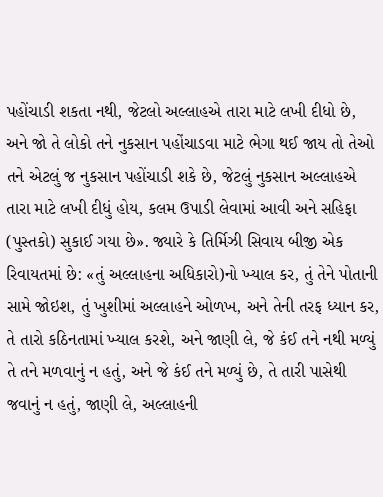પહોંચાડી શકતા નથી, જેટલો અલ્લાહએ તારા માટે લખી દીધો છે, અને જો તે લોકો તને નુકસાન પહોંચાડવા માટે ભેગા થઈ જાય તો તેઓ તને એટલું જ નુકસાન પહોંચાડી શકે છે, જેટલું નુકસાન અલ્લાહએ તારા માટે લખી દીધું હોય, કલમ ઉપાડી લેવામાં આવી અને સહિફા (પુસ્તકો) સુકાઈ ગયા છે». જ્યારે કે તિર્મિઝી સિવાય બીજી એક રિવાયતમાં છે: «તું અલ્લાહના અધિકારો)નો ખ્યાલ કર, તું તેને પોતાની સામે જોઇશ, તું ખુશીમાં અલ્લાહને ઓળખ, અને તેની તરફ ધ્યાન કર, તે તારો કઠિનતામાં ખ્યાલ કરશે, અને જાણી લે, જે કંઈ તને નથી મળ્યું તે તને મળવાનું ન હતું, અને જે કંઈ તને મળ્યું છે, તે તારી પાસેથી જવાનું ન હતું, જાણી લે, અલ્લાહની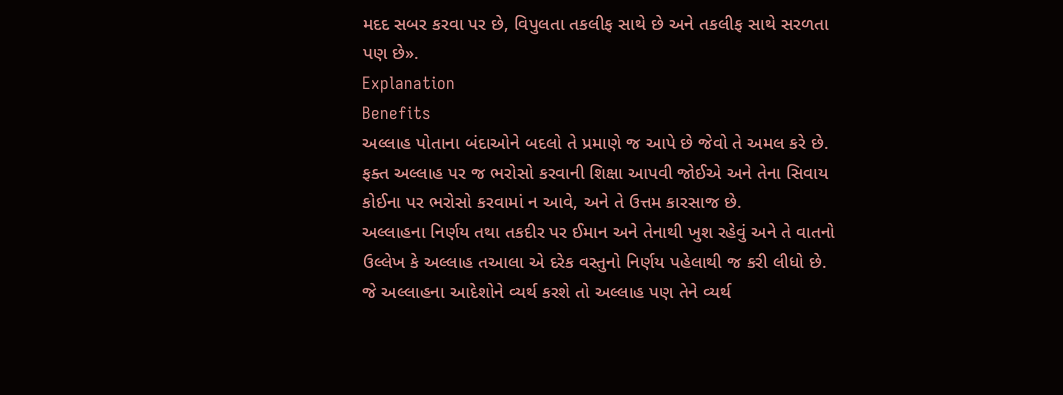મદદ સબર કરવા પર છે, વિપુલતા તકલીફ સાથે છે અને તકલીફ સાથે સરળતા પણ છે».
Explanation
Benefits
અલ્લાહ પોતાના બંદાઓને બદલો તે પ્રમાણે જ આપે છે જેવો તે અમલ કરે છે.
ફક્ત અલ્લાહ પર જ ભરોસો કરવાની શિક્ષા આપવી જોઈએ અને તેના સિવાય કોઈના પર ભરોસો કરવામાં ન આવે, અને તે ઉત્તમ કારસાજ છે.
અલ્લાહના નિર્ણય તથા તકદીર પર ઈમાન અને તેનાથી ખુશ રહેવું અને તે વાતનો ઉલ્લેખ કે અલ્લાહ તઆલા એ દરેક વસ્તુનો નિર્ણય પહેલાથી જ કરી લીધો છે.
જે અલ્લાહના આદેશોને વ્યર્થ કરશે તો અલ્લાહ પણ તેને વ્યર્થ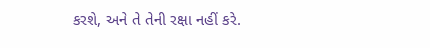કરશે, અને તે તેની રક્ષા નહીં કરે.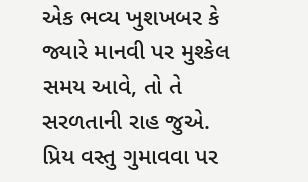એક ભવ્ય ખુશખબર કે જ્યારે માનવી પર મુશ્કેલ સમય આવે, તો તે સરળતાની રાહ જુએ.
પ્રિય વસ્તુ ગુમાવવા પર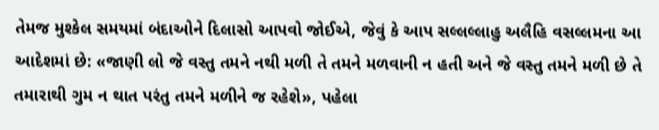તેમજ મુશ્કેલ સમયમાં બંદાઓને દિલાસો આપવો જોઈએ, જેવું કે આપ સલ્લલ્લાહુ અલૈહિ વસલ્લમના આ આદેશમાં છે: «જાણી લો જે વસ્તુ તમને નથી મળી તે તમને મળવાની ન હતી અને જે વસ્તુ તમને મળી છે તે તમારાથી ગુમ ન થાત પરંતુ તમને મળીને જ રહેશે», પહેલા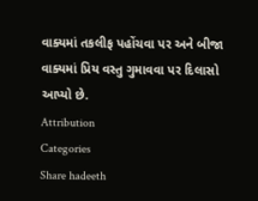વાક્યમાં તકલીફ પહોંચવા પર અને બીજા વાક્યમાં પ્રિય વસ્તુ ગુમાવવા પર દિલાસો આપ્યો છે.
Attribution
Categories
Share hadeeth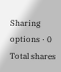Sharing options · 0 Total shares